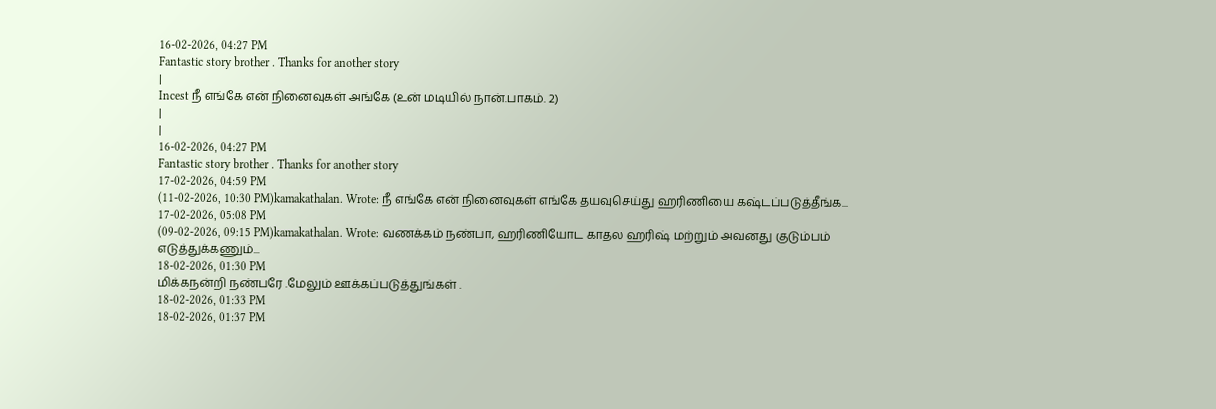16-02-2026, 04:27 PM
Fantastic story brother . Thanks for another story
|
Incest நீ எங்கே என் நினைவுகள் அங்கே (உன் மடியில் நான்.பாகம். 2)
|
|
16-02-2026, 04:27 PM
Fantastic story brother . Thanks for another story
17-02-2026, 04:59 PM
(11-02-2026, 10:30 PM)kamakathalan. Wrote: நீ எங்கே என் நினைவுகள் எங்கே தயவுசெய்து ஹரிணியை கஷ்டப்படுத்தீங்க...
17-02-2026, 05:08 PM
(09-02-2026, 09:15 PM)kamakathalan. Wrote: வணக்கம் நண்பா, ஹரிணியோட காதல ஹரிஷ் மற்றும் அவனது குடும்பம் எடுத்துக்கணும்...
18-02-2026, 01:30 PM
மிக்கநன்றி நண்பரே .மேலும் ஊக்கப்படுத்துங்கள் .
18-02-2026, 01:33 PM
18-02-2026, 01:37 PM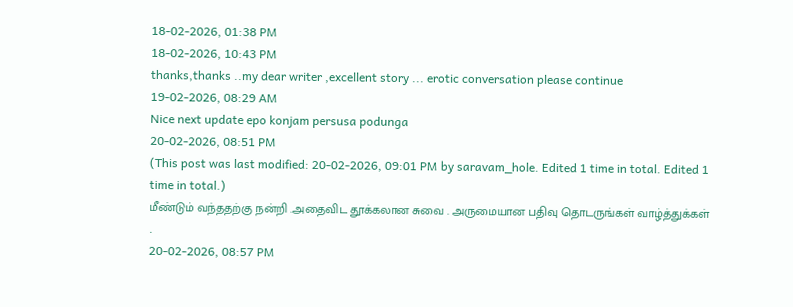18-02-2026, 01:38 PM
18-02-2026, 10:43 PM
thanks,thanks ..my dear writer ,excellent story ... erotic conversation please continue
19-02-2026, 08:29 AM
Nice next update epo konjam persusa podunga
20-02-2026, 08:51 PM
(This post was last modified: 20-02-2026, 09:01 PM by saravam_hole. Edited 1 time in total. Edited 1 time in total.)
மீண்டும் வந்ததற்கு நன்றி .அதைவிட தூக்கலான சுவை . அருமையான பதிவு தொடருங்கள் வாழ்த்துக்கள் .
20-02-2026, 08:57 PM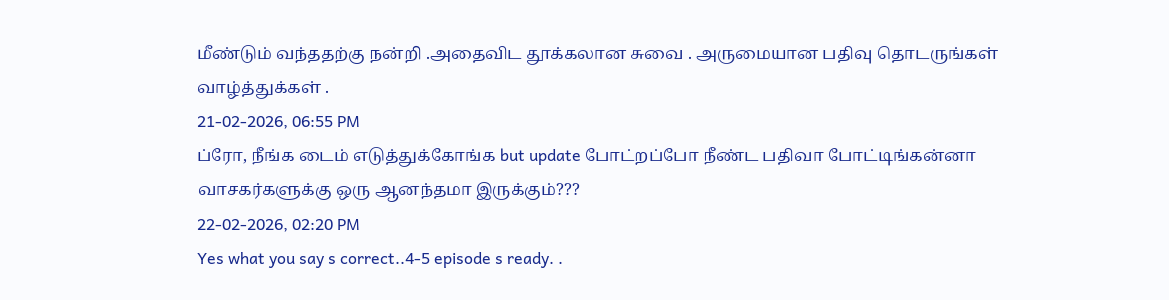மீண்டும் வந்ததற்கு நன்றி .அதைவிட தூக்கலான சுவை . அருமையான பதிவு தொடருங்கள் வாழ்த்துக்கள் .
21-02-2026, 06:55 PM
ப்ரோ, நீங்க டைம் எடுத்துக்கோங்க but update போட்றப்போ நீண்ட பதிவா போட்டிங்கன்னா வாசகர்களுக்கு ஒரு ஆனந்தமா இருக்கும்???
22-02-2026, 02:20 PM
Yes what you say s correct..4-5 episode s ready. .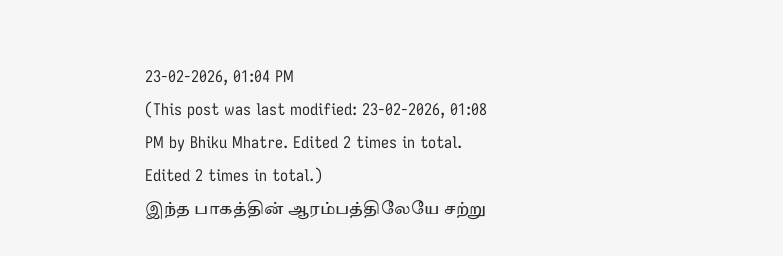23-02-2026, 01:04 PM
(This post was last modified: 23-02-2026, 01:08 PM by Bhiku Mhatre. Edited 2 times in total. Edited 2 times in total.)
இந்த பாகத்தின் ஆரம்பத்திலேயே சற்று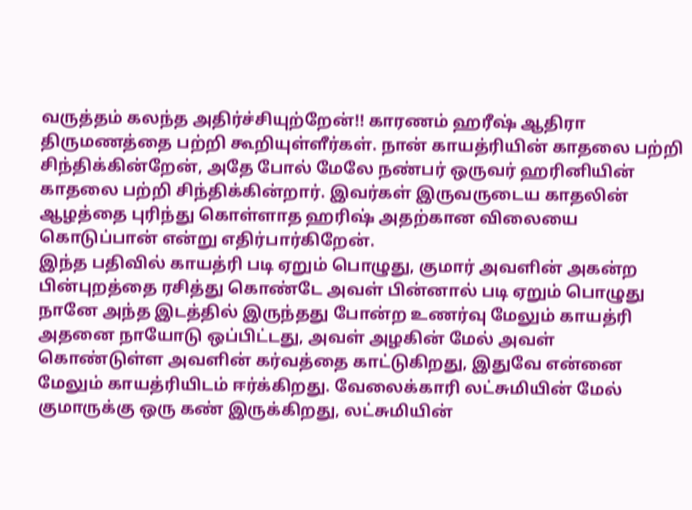வருத்தம் கலந்த அதிர்ச்சியுற்றேன்!! காரணம் ஹரீஷ் ஆதிரா திருமணத்தை பற்றி கூறியுள்ளீர்கள். நான் காயத்ரியின் காதலை பற்றி சிந்திக்கின்றேன், அதே போல் மேலே நண்பர் ஒருவர் ஹரினியின் காதலை பற்றி சிந்திக்கின்றார். இவர்கள் இருவருடைய காதலின் ஆழத்தை புரிந்து கொள்ளாத ஹரிஷ் அதற்கான விலையை கொடுப்பான் என்று எதிர்பார்கிறேன்.
இந்த பதிவில் காயத்ரி படி ஏறும் பொழுது, குமார் அவளின் அகன்ற பின்புறத்தை ரசித்து கொண்டே அவள் பின்னால் படி ஏறும் பொழுது நானே அந்த இடத்தில் இருந்தது போன்ற உணர்வு மேலும் காயத்ரி அதனை நாயோடு ஒப்பிட்டது, அவள் அழகின் மேல் அவள் கொண்டுள்ள அவளின் கர்வத்தை காட்டுகிறது, இதுவே என்னை மேலும் காயத்ரியிடம் ஈர்க்கிறது. வேலைக்காரி லட்சுமியின் மேல் குமாருக்கு ஒரு கண் இருக்கிறது, லட்சுமியின்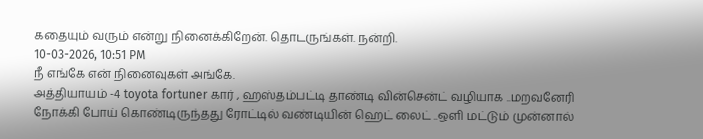கதையும் வரும் என்று நினைக்கிறேன். தொடருங்கள். நன்றி.
10-03-2026, 10:51 PM
நீ எங்கே என் நினைவுகள் அங்கே.
அத்தியாயம் -4 toyota fortuner கார் , ஹஸ்தம்பட்டி தாண்டி வின்சென்ட் வழியாக ..மறவனேரி நோக்கி போய் கொண்டிருந்தது ரோட்டில் வண்டியின் ஹெட் லைட் ..ஒளி மட்டும் முன்னால்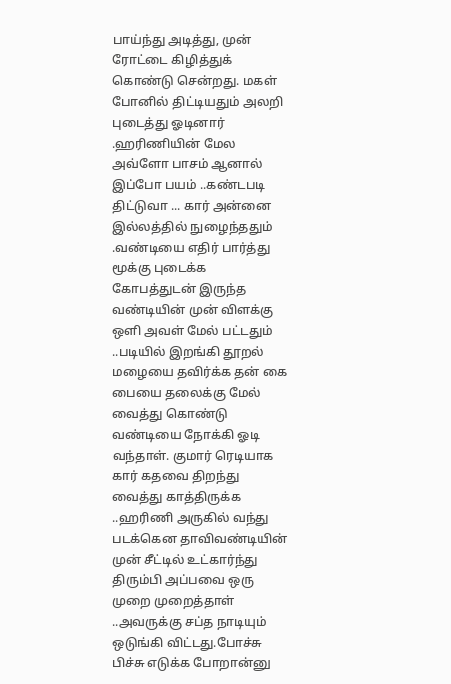பாய்ந்து அடித்து, முன் ரோட்டை கிழித்துக் கொண்டு சென்றது. மகள் போனில் திட்டியதும் அலறி புடைத்து ஓடினார் .ஹரிணியின் மேல அவ்ளோ பாசம் ஆனால் இப்போ பயம் ..கண்டபடி திட்டுவா ... கார் அன்னை இல்லத்தில் நுழைந்ததும் .வண்டியை எதிர் பார்த்து மூக்கு புடைக்க கோபத்துடன் இருந்த வண்டியின் முன் விளக்கு ஒளி அவள் மேல் பட்டதும் ..படியில் இறங்கி தூறல் மழையை தவிர்க்க தன் கை பையை தலைக்கு மேல் வைத்து கொண்டு வண்டியை நோக்கி ஓடி வந்தாள். குமார் ரெடியாக கார் கதவை திறந்து வைத்து காத்திருக்க ..ஹரிணி அருகில் வந்து படக்கென தாவிவண்டியின் முன் சீட்டில் உட்கார்ந்து திரும்பி அப்பவை ஒரு முறை முறைத்தாள் ..அவருக்கு சப்த நாடியும் ஒடுங்கி விட்டது.போச்சு பிச்சு எடுக்க போறான்னு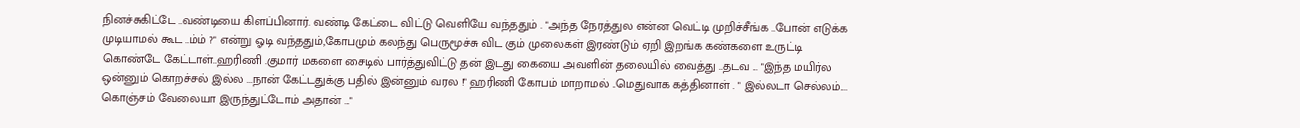நினச்சுகிட்டே ..வண்டியை கிளப்பினார். வண்டி கேட்டை விட்டு வெளியே வந்ததும் . "அந்த நேரத்துல என்ன வெட்டி முறிச்சீங்க ..போன் எடுக்க முடியாமல் கூட ..ம்ம் ?" என்று ஓடி வந்ததும்,கோபமும் கலந்து பெருமூச்சு விட கும் முலைகள் இரண்டும் ஏறி இறங்க கண்களை உருட்டி கொண்டே கேட்டாள்..ஹரிணி .குமார் மகளை சைடில் பார்த்துவிட்டு தன் இடது கையை அவளின் தலையில் வைத்து ..தடவ ... "இந்த மயிர்ல ஒன்னும் கொறச்சல் இல்ல ...நான் கேட்டதுக்கு பதில் இன்னும் வரல !" ஹரிணி கோபம் மாறாமல் ..மெதுவாக கத்தினாள் . " இல்லடா செல்லம்.... கொஞ்சம் வேலையா இருந்துட்டோம் அதான் ..."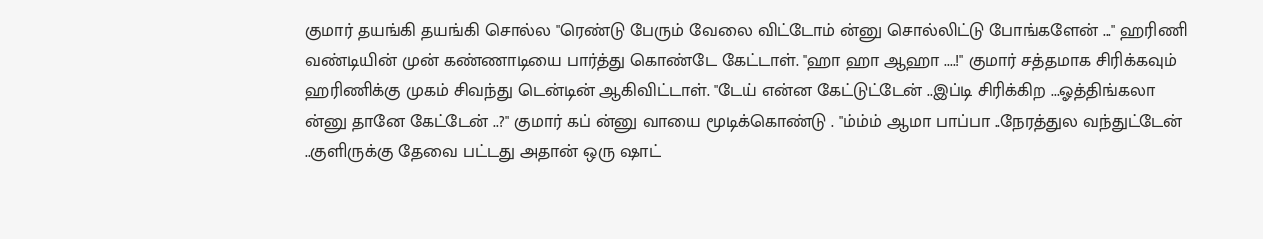குமார் தயங்கி தயங்கி சொல்ல "ரெண்டு பேரும் வேலை விட்டோம் ன்னு சொல்லிட்டு போங்களேன் ..." ஹரிணி வண்டியின் முன் கண்ணாடியை பார்த்து கொண்டே கேட்டாள். ''ஹா ஹா ஆஹா ....!" குமார் சத்தமாக சிரிக்கவும் ஹரிணிக்கு முகம் சிவந்து டென்டின் ஆகிவிட்டாள். "டேய் என்ன கேட்டுட்டேன் ..இப்டி சிரிக்கிற ...ஓத்திங்கலா ன்னு தானே கேட்டேன் ..?" குமார் கப் ன்னு வாயை மூடிக்கொண்டு . "ம்ம்ம் ஆமா பாப்பா ..நேரத்துல வந்துட்டேன் ..குளிருக்கு தேவை பட்டது அதான் ஒரு ஷாட்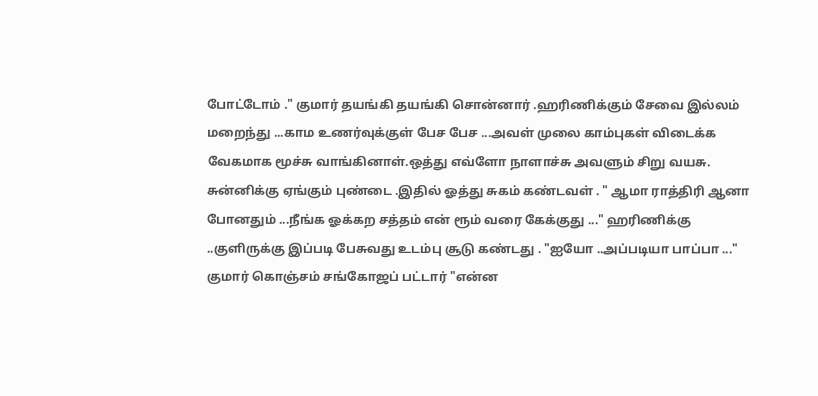போட்டோம் ." குமார் தயங்கி தயங்கி சொன்னார் .ஹரிணிக்கும் சேவை இல்லம் மறைந்து ...காம உணர்வுக்குள் பேச பேச ...அவள் முலை காம்புகள் விடைக்க வேகமாக மூச்சு வாங்கினாள்.ஒத்து எவ்ளோ நாளாச்சு அவளும் சிறு வயசு. சுன்னிக்கு ஏங்கும் புண்டை .இதில் ஓத்து சுகம் கண்டவள் . " ஆமா ராத்திரி ஆனா போனதும் ...நீங்க ஓக்கற சத்தம் என் ரூம் வரை கேக்குது ..." ஹரிணிக்கு ..குளிருக்கு இப்படி பேசுவது உடம்பு சூடு கண்டது . "ஐயோ ..அப்படியா பாப்பா ..." குமார் கொஞ்சம் சங்கோஜப் பட்டார் "என்ன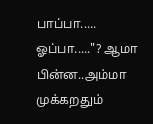பாப்பா..... ஓப்பா....."? ஆமா பின்ன..அம்மா முக்கறதும்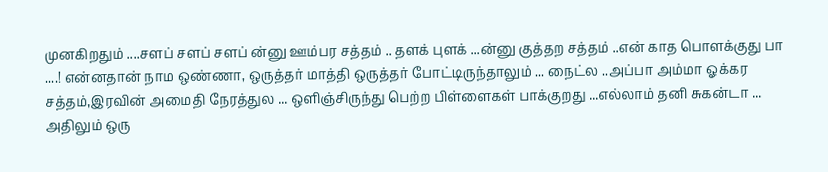முனகிறதும் ....சளப் சளப் சளப் ன்னு ஊம்பர சத்தம் .. தளக் புளக் ...ன்னு குத்தற சத்தம் ..என் காத பொளக்குது பா ....! என்னதான் நாம ஒண்ணா, ஒருத்தர் மாத்தி ஒருத்தர் போட்டிருந்தாலும் ... நைட்ல ..அப்பா அம்மா ஓக்கர சத்தம்,இரவின் அமைதி நேரத்துல ... ஒளிஞ்சிருந்து பெற்ற பிள்ளைகள் பாக்குறது ...எல்லாம் தனி சுகன்டா ... அதிலும் ஒரு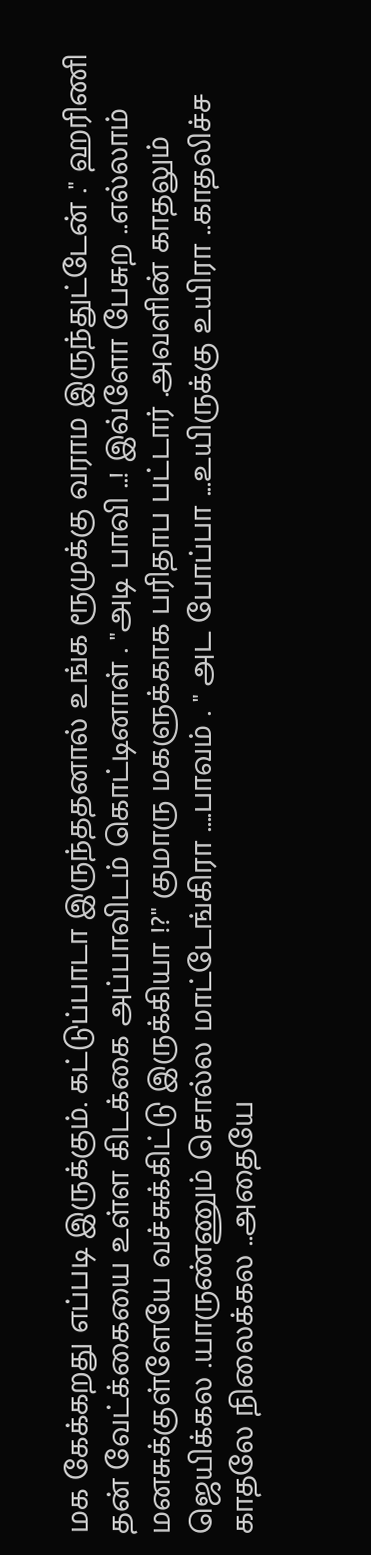மக கேக்கறது எப்படி இருக்கும். கட்டுப்பாடா இருந்ததனால் உங்க ரூமுக்கு வராம இருந்துட்டேன் ." ஹரிணி தன் வேட்க்கையை உள்ள கிடக்கை அப்பாவிடம் கொட்டினாள் . "அடி பாவி ..! இவ்ளோ பேசுற ..எல்லாம் மனசுக்குள்ளேயே வச்சுக்கிட்டு இருக்கியா !?" குமாரு மகளுக்காக பரிதாப பட்டார் .அவளின் காதலும் ஜெயிக்கல .யாருண்ணும் சொல்ல மாட்டேங்கிரா ....பாவம் . " அட போப்பா ...உயிருக்கு உயிரா ..காதலிச்ச காதலே நிலைக்கல ..அதையே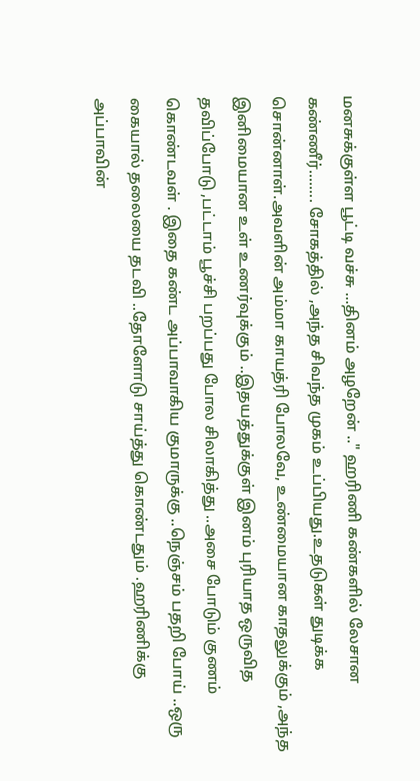மனசுக்குள்ள பூட்டி வச்சு ...தினம் அழறேன் .." ஹரிணி கண்களில் லேசான கண்ணீர்........ சோகத்தில் ,அந்த சிவந்த முகம் உப்பியது.உதடுகள் துடிக்க சொன்னாள்.அவளின் அம்மா காயத்ரி போலவே, உண்மையான காதலுக்கும் ,அந்த இனிமையான உள் உணர்வுக்கும் ..இதயத்துக்குள் இனம் புரியாத ஒருவித தவிப்போடு ,பட்டாம் பூச்சி பறப்பது போல சிலாகித்து ..அசை போடும் குணம் கொண்டவள் . இதை கண்ட அப்பாவாகிய குமாருக்கு ..நெஞ்சம் பதறி போய் ..ஒரு கையால் தலையை தடவி ..தோளோடு சாய்த்து கொண்டதும் .ஹரிணிக்கு அப்பாவின்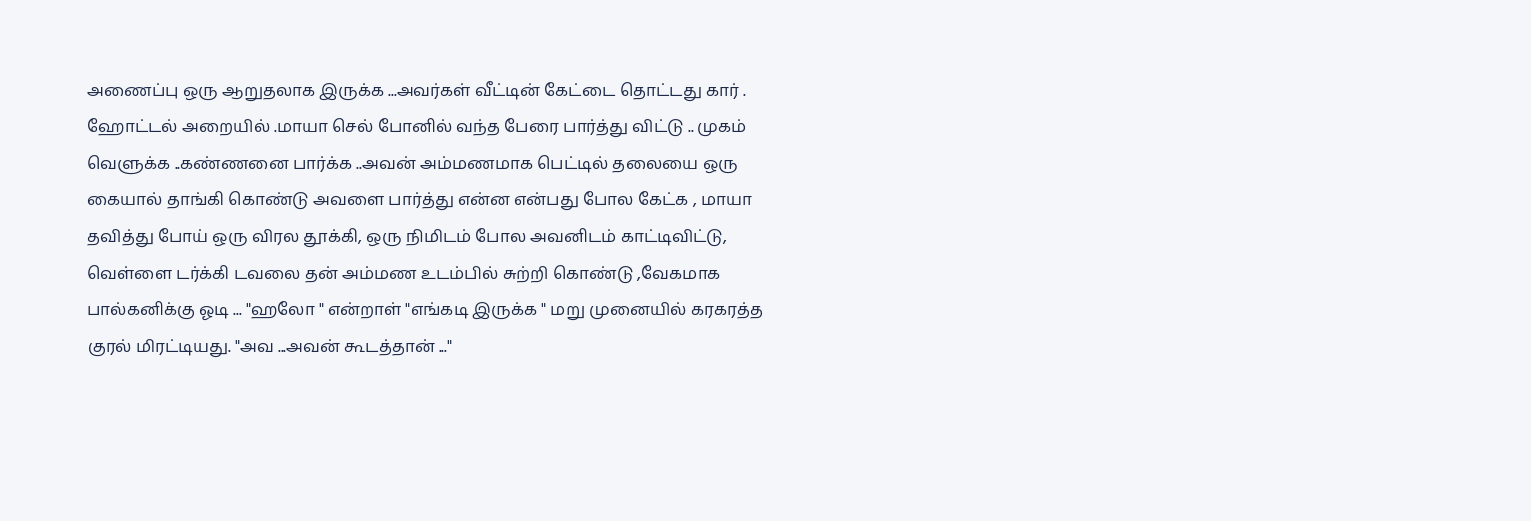அணைப்பு ஒரு ஆறுதலாக இருக்க ...அவர்கள் வீட்டின் கேட்டை தொட்டது கார் . ஹோட்டல் அறையில் .மாயா செல் போனில் வந்த பேரை பார்த்து விட்டு .. முகம் வெளுக்க ..கண்ணனை பார்க்க ..அவன் அம்மணமாக பெட்டில் தலையை ஒரு கையால் தாங்கி கொண்டு அவளை பார்த்து என்ன என்பது போல கேட்க , மாயா தவித்து போய் ஒரு விரல தூக்கி, ஒரு நிமிடம் போல அவனிடம் காட்டிவிட்டு, வெள்ளை டர்க்கி டவலை தன் அம்மண உடம்பில் சுற்றி கொண்டு ,வேகமாக பால்கனிக்கு ஓடி ... "ஹலோ " என்றாள் "எங்கடி இருக்க " மறு முனையில் கரகரத்த குரல் மிரட்டியது. "அவ ...அவன் கூடத்தான் ..."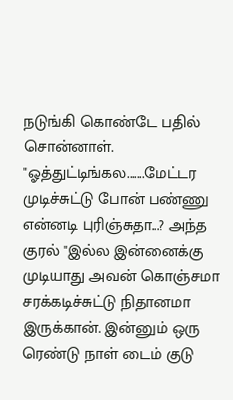நடுங்கி கொண்டே பதில் சொன்னாள். "ஓத்துட்டிங்கல.......மேட்டர முடிச்சுட்டு போன் பண்ணு என்னடி புரிஞ்சுதா...? அந்த குரல் "இல்ல இன்னைக்கு முடியாது அவன் கொஞ்சமா சரக்கடிச்சுட்டு நிதானமா இருக்கான். இன்னும் ஒரு ரெண்டு நாள் டைம் குடு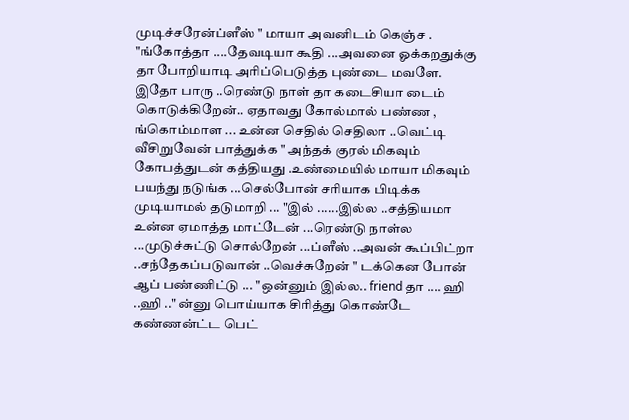முடிச்சரேன்ப்ளீஸ் " மாயா அவனிடம் கெஞ்ச . "ங்கோத்தா ....தேவடியா கூதி ...அவனை ஓக்கறதுக்கு தா போறியாடி அரிப்பெடுத்த புண்டை மவளே. இதோ பாரு ..ரெண்டு நாள் தா கடைசியா டைம் கொடுக்கிறேன்.. ஏதாவது கோல்மால் பண்ண , ங்கொம்மாள ... உன்ன செதில் செதிலா ..வெட்டி வீசிறுவேன் பாத்துக்க " அந்தக் குரல் மிகவும் கோபத்துடன் கத்தியது .உண்மையில் மாயா மிகவும் பயந்து நடுங்க ...செல்போன் சரியாக பிடிக்க முடியாமல் தடுமாறி ... "இல் ......இல்ல ..சத்தியமா உன்ன ஏமாத்த மாட்டேன் ...ரெண்டு நாள்ல ...முடுச்சுட்டு சொல்றேன் ...ப்ளீஸ் ..அவன் கூப்பிட்றா ..சந்தேகப்படுவான் ..வெச்சுறேன் " டக்கென போன் ஆப் பண்ணிட்டு ... "ஒன்னும் இல்ல.. friend தா .... ஹி ..ஹி .." ன்னு பொய்யாக சிரித்து கொண்டே கண்ணன்ட்ட பெட்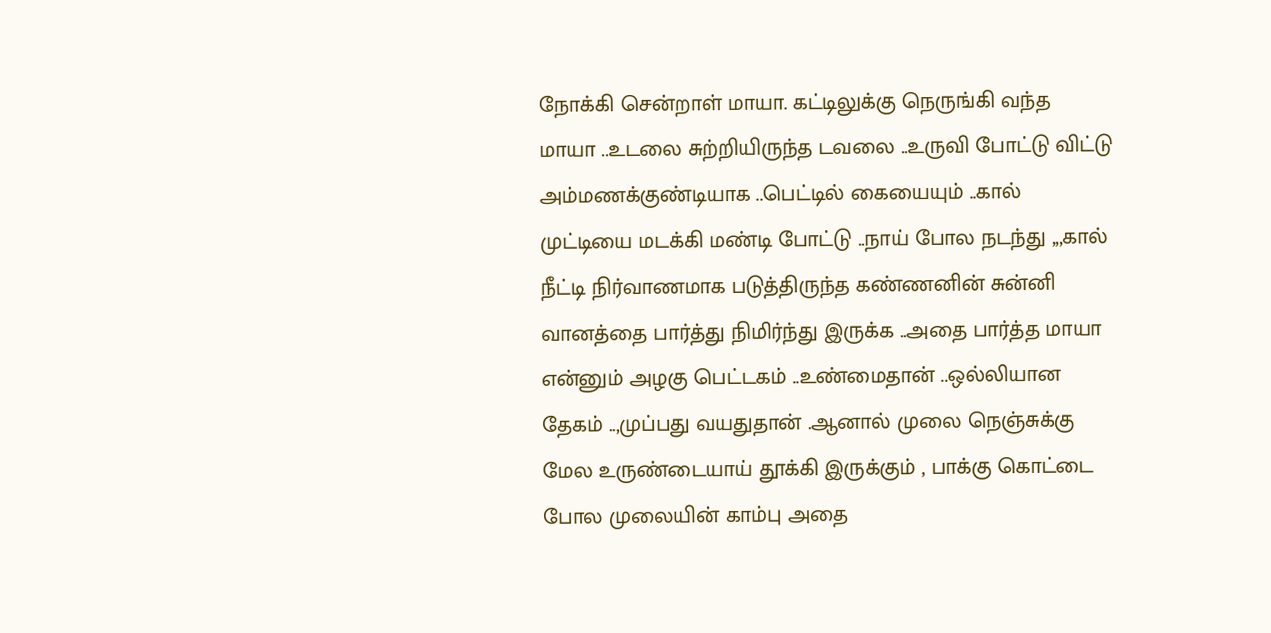நோக்கி சென்றாள் மாயா. கட்டிலுக்கு நெருங்கி வந்த மாயா ..உடலை சுற்றியிருந்த டவலை ..உருவி போட்டு விட்டு அம்மணக்குண்டியாக ..பெட்டில் கையையும் ..கால் முட்டியை மடக்கி மண்டி போட்டு ..நாய் போல நடந்து ,,,கால் நீட்டி நிர்வாணமாக படுத்திருந்த கண்ணனின் சுன்னி வானத்தை பார்த்து நிமிர்ந்து இருக்க ..அதை பார்த்த மாயா என்னும் அழகு பெட்டகம் ..உண்மைதான் ..ஒல்லியான தேகம் ..,முப்பது வயதுதான் .ஆனால் முலை நெஞ்சுக்கு மேல உருண்டையாய் தூக்கி இருக்கும் , பாக்கு கொட்டை போல முலையின் காம்பு அதை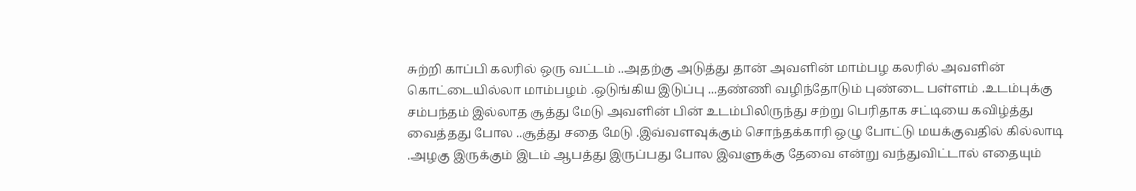சுற்றி காப்பி கலரில் ஒரு வட்டம் ..அதற்கு அடுத்து தான் அவளின் மாம்பழ கலரில் அவளின் கொட்டையில்லா மாம்பழம் .ஒடுங்கிய இடுப்பு ...தண்ணி வழிந்தோடும் புண்டை பள்ளம் .உடம்புக்கு சம்பந்தம் இல்லாத சூத்து மேடு அவளின் பின் உடம்பிலிருந்து சற்று பெரிதாக சட்டியை கவிழ்த்து வைத்தது போல ..சூத்து சதை மேடு .இவ்வளவுக்கும் சொந்தக்காரி ஒழு போட்டு மயக்குவதில் கில்லாடி .அழகு இருக்கும் இடம் ஆபத்து இருப்பது போல இவளுக்கு தேவை என்று வந்துவிட்டால் எதையும்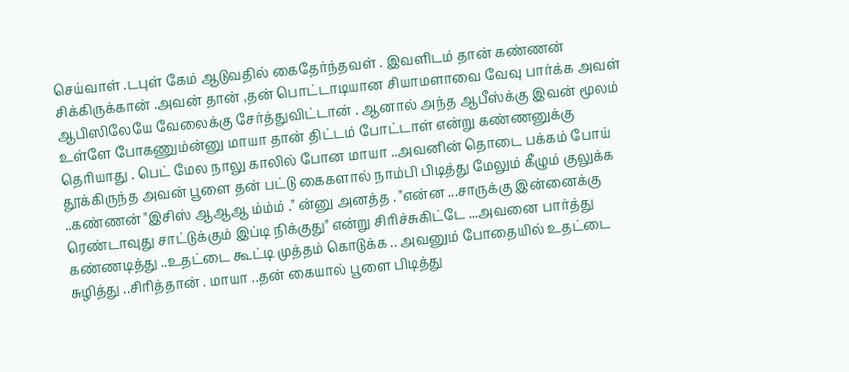செய்வாள் .டபுள் கேம் ஆடுவதில் கைதேர்ந்தவள் . இவளிடம் தான் கண்ணன் சிக்கிருக்கான் .அவன் தான் ,தன் பொட்டாடியான சியாமளாவை வேவு பார்க்க அவள் ஆபிஸிலேயே வேலைக்கு சேர்த்துவிட்டான் . ஆனால் அந்த ஆபீஸ்க்கு இவன் மூலம் உள்ளே போகணும்ன்னு மாயா தான் திட்டம் போட்டாள் என்று கண்ணனுக்கு தெரியாது . பெட் மேல நாலு காலில் போன மாயா ..அவனின் தொடை பக்கம் போய் தூக்கிருந்த அவன் பூளை தன் பட்டு கைகளால் நாம்பி பிடித்து மேலும் கீழும் குலுக்க ..கண்ணன் "இசிஸ் ஆஆஆ ம்ம்ம் ." ன்னு அனத்த . "என்ன ...சாருக்கு இன்னைக்கு ரெண்டாவுது சாட்டுக்கும் இப்டி நிக்குது" என்று சிரிச்சுகிட்டே ...அவனை பார்த்து கண்ணடித்து ..உதட்டை கூட்டி முத்தம் கொடுக்க .. அவனும் போதையில் உதட்டை சுழித்து ..சிரித்தான் . மாயா ..தன் கையால் பூளை பிடித்து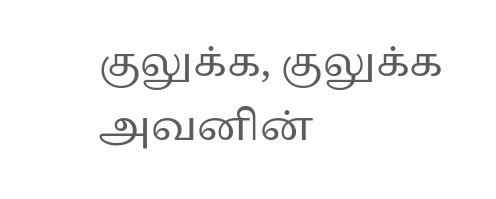குலுக்க, குலுக்க அவனின்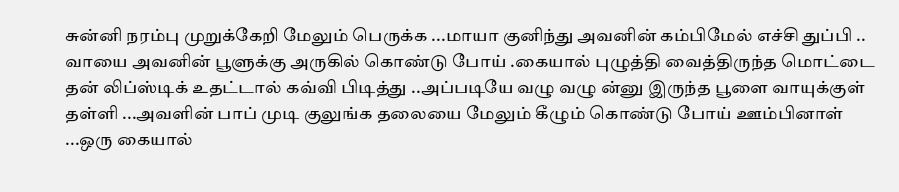சுன்னி நரம்பு முறுக்கேறி மேலும் பெருக்க ...மாயா குனிந்து அவனின் கம்பிமேல் எச்சி துப்பி .. வாயை அவனின் பூளுக்கு அருகில் கொண்டு போய் .கையால் புழுத்தி வைத்திருந்த மொட்டை தன் லிப்ஸ்டிக் உதட்டால் கவ்வி பிடித்து ..அப்படியே வழு வழு ன்னு இருந்த பூளை வாயுக்குள் தள்ளி ...அவளின் பாப் முடி குலுங்க தலையை மேலும் கீழும் கொண்டு போய் ஊம்பினாள் ...ஒரு கையால்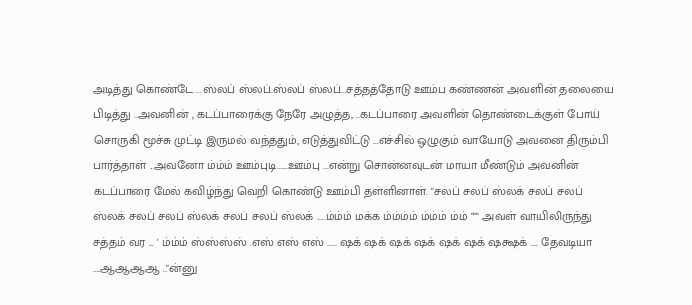அடித்து கொண்டே ...ஸ்லப் ஸ்லப்.ஸ்லப் ஸ்லப்...சத்தத்தோடு ஊம்ப கண்ணன் அவளின் தலையை பிடித்து ..அவனின் , கடப்பாரைக்கு நேரே அழுத்த, ..கடப்பாரை அவளின் தொண்டைக்குள் போய் சொருகி மூச்சு முட்டி இருமல் வந்ததும், எடுத்துவிட்டு ...எச்சில் ஒழுகும் வாயோடு அவனை திரும்பி பார்த்தாள் ..அவனோ ம்ம்ம் ஊம்புடி......ஊம்பு ...என்று சொன்னவுடன் மாயா மீண்டும் அவனின் கடப்பாரை மேல் கவிழ்ந்து வெறி கொண்டு ஊம்பி தள்ளினாள். "சலப் சலப் ஸ்லக் சலப் சலப் ஸ்லக் சலப் சலப் ஸ்லக் சலப் சலப் ஸ்லக் .....ம்ம்ம் மக்க ம்ம்ம்ம் ம்ம்ம் ம்ம் """ அவள் வாயிலிருந்து சத்தம் வர ... ' ம்ம்ம் ஸ்ஸ்ஸ்ஸ் .எஸ் எஸ் எஸ் ..... ஷக் ஷக் ஷக் ஷக் ஷக் ஷக் ஷக்ஷக் .... தேவடியா ....ஆஆஆஆ .."ன்னு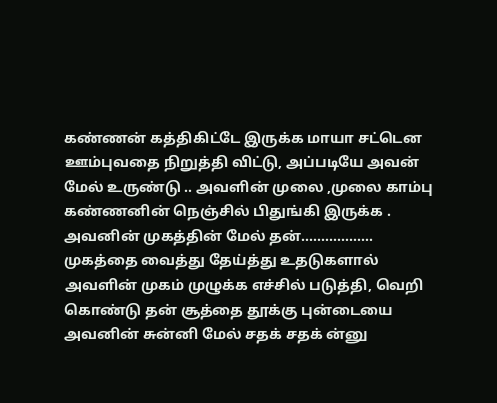கண்ணன் கத்திகிட்டே இருக்க மாயா சட்டென ஊம்புவதை நிறுத்தி விட்டு, அப்படியே அவன் மேல் உருண்டு .. அவளின் முலை ,முலை காம்பு கண்ணனின் நெஞ்சில் பிதுங்கி இருக்க . அவனின் முகத்தின் மேல் தன்.................. முகத்தை வைத்து தேய்த்து உதடுகளால் அவளின் முகம் முழுக்க எச்சில் படுத்தி, வெறி கொண்டு தன் சூத்தை தூக்கு புன்டையை அவனின் சுன்னி மேல் சதக் சதக் ன்னு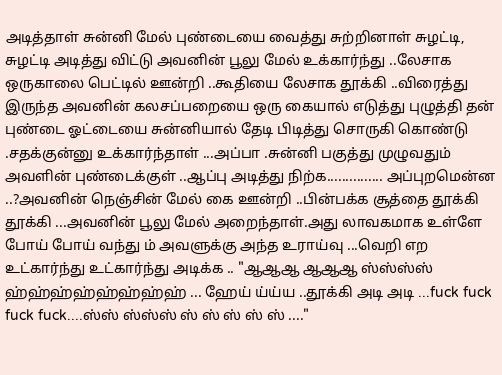அடித்தாள் சுன்னி மேல் புண்டையை வைத்து சுற்றினாள் சுழட்டி, சுழட்டி அடித்து விட்டு அவனின் பூலு மேல் உக்கார்ந்து ..லேசாக ஒருகாலை பெட்டில் ஊன்றி ..கூதியை லேசாக தூக்கி ..விரைத்து இருந்த அவனின் கலசப்பறையை ஒரு கையால் எடுத்து புழுத்தி தன் புண்டை ஓட்டையை சுன்னியால் தேடி பிடித்து சொருகி கொண்டு .சதக்குன்னு உக்கார்ந்தாள் ...அப்பா .சுன்னி பகுத்து முழுவதும் அவளின் புண்டைக்குள் ..ஆப்பு அடித்து நிற்க............... அப்புறமென்ன ..?அவனின் நெஞ்சின் மேல் கை ஊன்றி ..பின்பக்க சூத்தை தூக்கி தூக்கி ...அவனின் பூலு மேல் அறைந்தாள்.அது லாவகமாக உள்ளே போய் போய் வந்து ம் அவளுக்கு அந்த உராய்வு ...வெறி எற உட்கார்ந்து உட்கார்ந்து அடிக்க .. "ஆஆஆ ஆஆஆ ஸ்ஸ்ஸ்ஸ் ஹ்ஹ்ஹ்ஹ்ஹ்ஹ்ஹ்ஹ் ... ஹேய் ய்ய்ய ..தூக்கி அடி அடி ...fuck fuck fuck fuck....ஸ்ஸ் ஸ்ஸ்ஸ் ஸ் ஸ் ஸ் ஸ் ஸ் ...."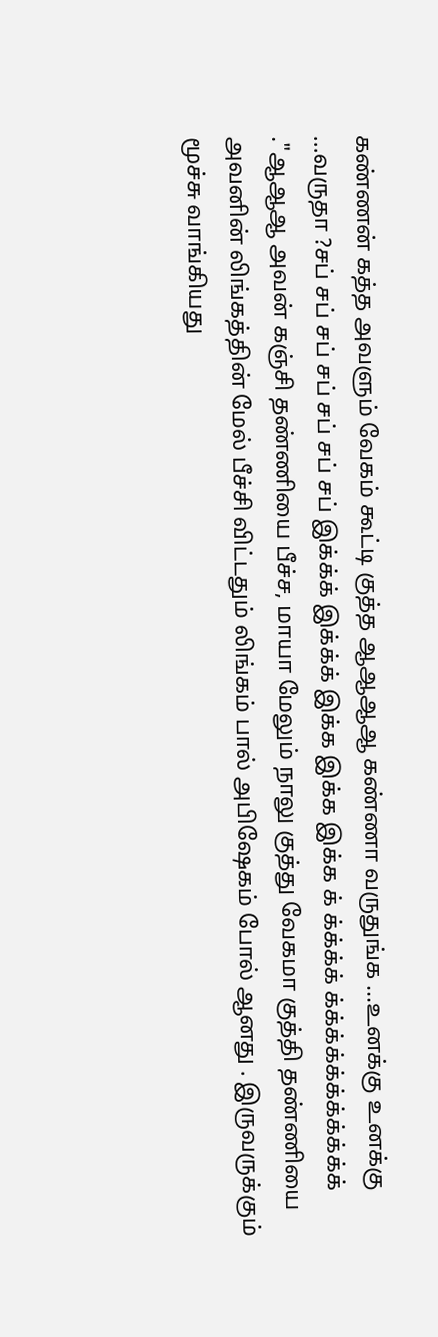கண்ணன் கத்த அவளும் வேகம் கூட்டி குத்த ஆஆஆஆ கண்ணா வருதுங்க ...உனக்கு உனக்கு ...வருதா ?சப் சப் சப் சப் சப் சப் சப் இக்க்க் இக்க்க் இக்க இக்க இக்க க் க்க்க்க் க்க்க்க்க்க்க்க்க்க்க் ."ஆஆஆ அவன் கஞ்சி தண்ணியை பீச்ச, மாயா மேலும் நாலு குத்து வேகமா குத்தி தண்ணியை அவனின் லிங்கத்தின் மேல் பீச்சி விட்டதும் லிங்கம் பால் அபிஷேகம் போல் ஆனது . இருவருக்கும் மூச்சு வாங்கியது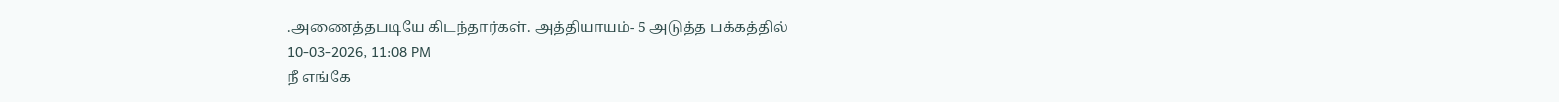.அணைத்தபடியே கிடந்தார்கள். அத்தியாயம்- 5 அடுத்த பக்கத்தில்
10-03-2026, 11:08 PM
நீ எங்கே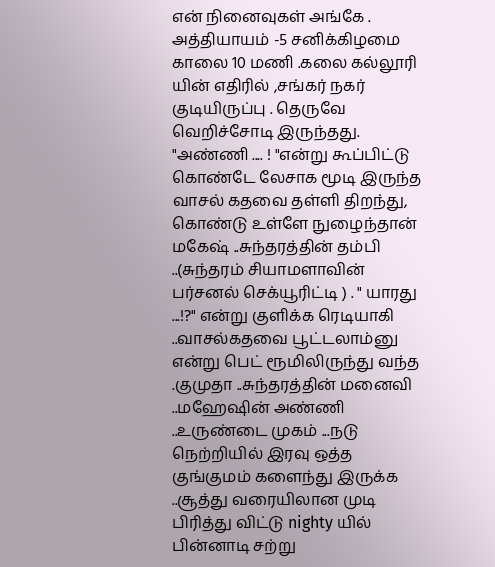என் நினைவுகள் அங்கே .
அத்தியாயம் -5 சனிக்கிழமை காலை 10 மணி .கலை கல்லூரி யின் எதிரில் ,சங்கர் நகர் குடியிருப்பு . தெருவே வெறிச்சோடி இருந்தது. "அண்ணி .... ! "என்று கூப்பிட்டு கொண்டே லேசாக மூடி இருந்த வாசல் கதவை தள்ளி திறந்து, கொண்டு உள்ளே நுழைந்தான் மகேஷ் ..சுந்தரத்தின் தம்பி ..(சுந்தரம் சியாமளாவின் பர்சனல் செக்யூரிட்டி ) . " யாரது ...!?" என்று குளிக்க ரெடியாகி ..வாசல்கதவை பூட்டலாம்னு என்று பெட் ரூமிலிருந்து வந்த .குமுதா ..சுந்தரத்தின் மனைவி ..மஹேஷின் அண்ணி ..உருண்டை முகம் ...நடு நெற்றியில் இரவு ஒத்த குங்குமம் களைந்து இருக்க ..சூத்து வரையிலான முடி பிரித்து விட்டு nighty யில் பின்னாடி சற்று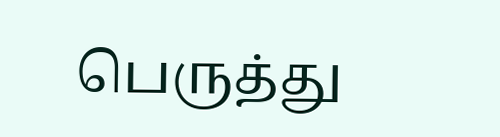பெருத்து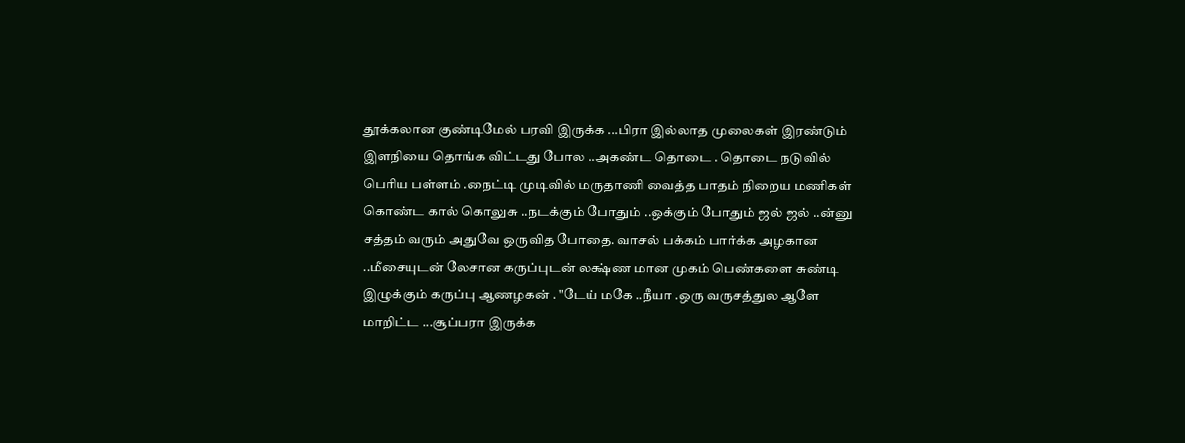தூக்கலான குண்டிமேல் பரவி இருக்க ...பிரா இல்லாத முலைகள் இரண்டும் இளநியை தொங்க விட்டது போல ..அகண்ட தொடை . தொடை நடுவில் பெரிய பள்ளம் .நைட்டி முடிவில் மருதாணி வைத்த பாதம் நிறைய மணிகள் கொண்ட கால் கொலுசு ..நடக்கும் போதும் ..ஒக்கும் போதும் ஜல் ஜல் ..ன்னு சத்தம் வரும் அதுவே ஒருவித போதை. வாசல் பக்கம் பார்க்க அழகான ..மீசையுடன் லேசான கருப்புடன் லக்ஷ்ண மான முகம் பெண்களை சுண்டி இழுக்கும் கருப்பு ஆணழகன் . "டேய் மகே ..நீயா .ஒரு வருசத்துல ஆளே மாறிட்ட ...சூப்பரா இருக்க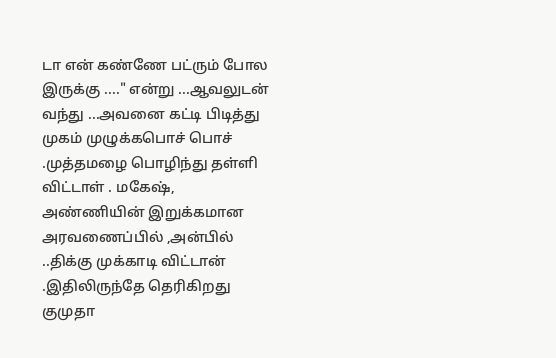டா என் கண்ணே பட்ரும் போல இருக்கு ...." என்று ...ஆவலுடன் வந்து ...அவனை கட்டி பிடித்து முகம் முழுக்கபொச் பொச் .முத்தமழை பொழிந்து தள்ளி விட்டாள் . மகேஷ், அண்ணியின் இறுக்கமான அரவணைப்பில் ,அன்பில் ..திக்கு முக்காடி விட்டான் .இதிலிருந்தே தெரிகிறது குமுதா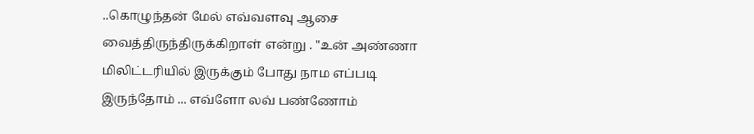..கொழுந்தன் மேல் எவ்வளவு ஆசை வைத்திருந்திருக்கிறாள் என்று . "உன் அண்ணா மிலிட்டரியில் இருக்கும் போது நாம எப்படி இருந்தோம் ... எவ்ளோ லவ் பண்ணோம்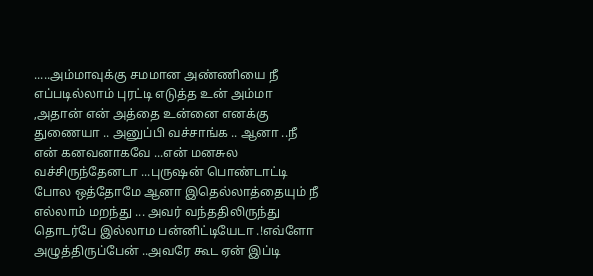.....அம்மாவுக்கு சமமான அண்ணியை நீ எப்படில்லாம் புரட்டி எடுத்த உன் அம்மா ,அதான் என் அத்தை உன்னை எனக்கு துணையா .. அனுப்பி வச்சாங்க .. ஆனா ..நீ என் கனவனாகவே ...என் மனசுல வச்சிருந்தேனடா ...புருஷன் பொண்டாட்டி போல ஒத்தோமே ஆனா இதெல்லாத்தையும் நீ எல்லாம் மறந்து ... அவர் வந்ததிலிருந்து தொடர்பே இல்லாம பன்னிட்டியேடா .!எவ்ளோ அழுத்திருப்பேன் ..அவரே கூட ஏன் இப்டி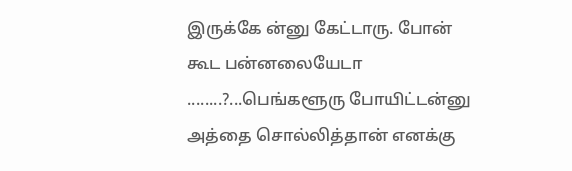இருக்கே ன்னு கேட்டாரு. போன் கூட பன்னலையேடா ........?...பெங்களூரு போயிட்டன்னு அத்தை சொல்லித்தான் எனக்கு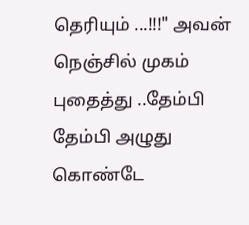தெரியும் ...!!!" அவன் நெஞ்சில் முகம் புதைத்து ..தேம்பி தேம்பி அழுது கொண்டே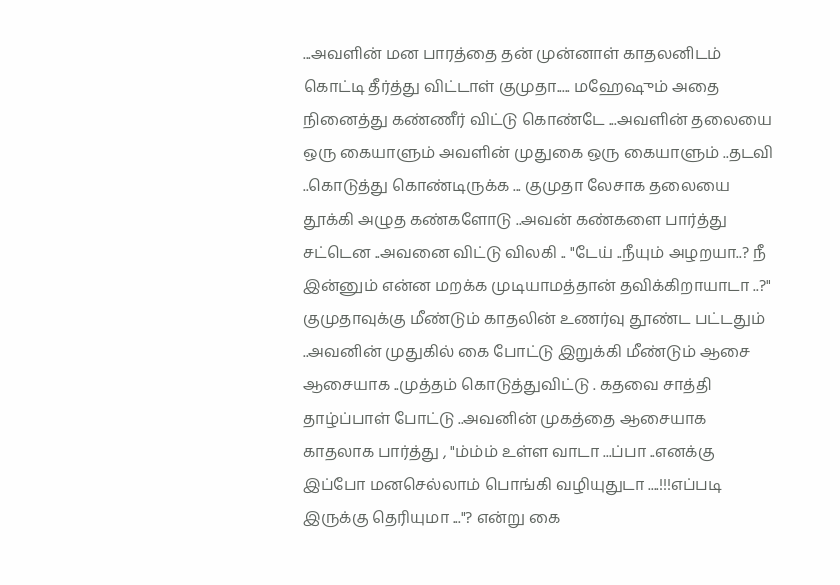...அவளின் மன பாரத்தை தன் முன்னாள் காதலனிடம் கொட்டி தீர்த்து விட்டாள் குமுதா..... மஹேஷும் அதை நினைத்து கண்ணீர் விட்டு கொண்டே ...அவளின் தலையை ஒரு கையாளும் அவளின் முதுகை ஒரு கையாளும் ..தடவி ..கொடுத்து கொண்டிருக்க ... குமுதா லேசாக தலையை தூக்கி அழுத கண்களோடு ..அவன் கண்களை பார்த்து சட்டென ..அவனை விட்டு விலகி .. "டேய் ..நீயும் அழறயா..? நீ இன்னும் என்ன மறக்க முடியாமத்தான் தவிக்கிறாயாடா ..?" குமுதாவுக்கு மீண்டும் காதலின் உணர்வு தூண்ட பட்டதும் ..அவனின் முதுகில் கை போட்டு இறுக்கி மீண்டும் ஆசை ஆசையாக ..முத்தம் கொடுத்துவிட்டு . கதவை சாத்தி தாழ்ப்பாள் போட்டு ..அவனின் முகத்தை ஆசையாக காதலாக பார்த்து , "ம்ம்ம் உள்ள வாடா ...ப்பா ..எனக்கு இப்போ மனசெல்லாம் பொங்கி வழியுதுடா ....!!!எப்படி இருக்கு தெரியுமா ..."? என்று கை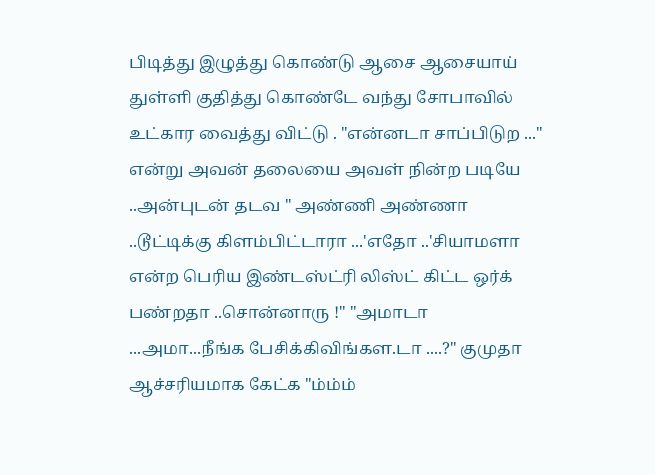பிடித்து இழுத்து கொண்டு ஆசை ஆசையாய் துள்ளி குதித்து கொண்டே வந்து சோபாவில் உட்கார வைத்து விட்டு . "என்னடா சாப்பிடுற ..." என்று அவன் தலையை அவள் நின்ற படியே ..அன்புடன் தடவ " அண்ணி அண்ணா ..டூட்டிக்கு கிளம்பிட்டாரா ...'எதோ ..'சியாமளா என்ற பெரிய இண்டஸ்ட்ரி லிஸ்ட் கிட்ட ஒர்க் பண்றதா ..சொன்னாரு !" "அமாடா ...அமா...நீங்க பேசிக்கிவிங்கள.டா ....?" குமுதா ஆச்சரியமாக கேட்க "ம்ம்ம்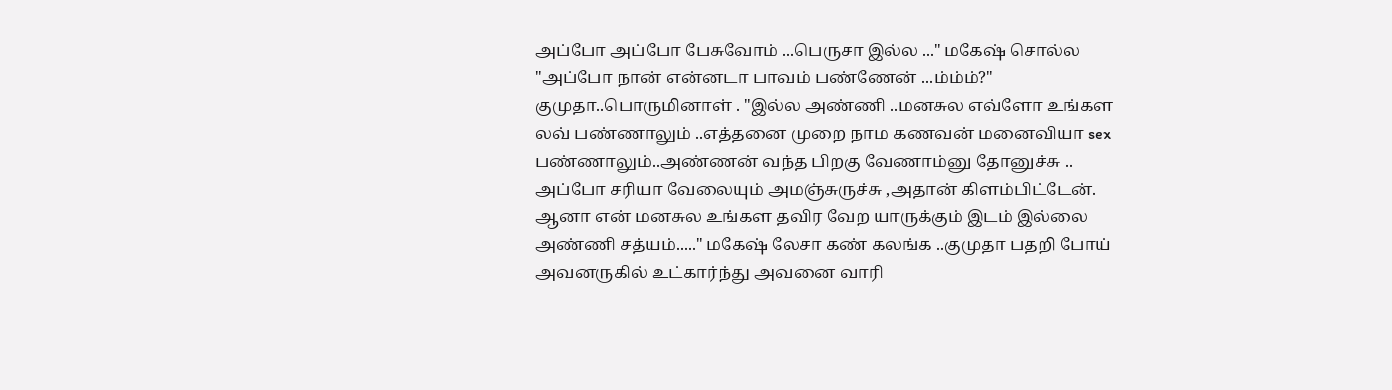அப்போ அப்போ பேசுவோம் ...பெருசா இல்ல ..." மகேஷ் சொல்ல "அப்போ நான் என்னடா பாவம் பண்ணேன் ...ம்ம்ம்?" குமுதா..பொருமினாள் . "இல்ல அண்ணி ..மனசுல எவ்ளோ உங்கள லவ் பண்ணாலும் ..எத்தனை முறை நாம கணவன் மனைவியா sex பண்ணாலும்..அண்ணன் வந்த பிறகு வேணாம்னு தோனுச்சு .. அப்போ சரியா வேலையும் அமஞ்சுருச்சு ,அதான் கிளம்பிட்டேன். ஆனா என் மனசுல உங்கள தவிர வேற யாருக்கும் இடம் இல்லை அண்ணி சத்யம்....." மகேஷ் லேசா கண் கலங்க ..குமுதா பதறி போய் அவனருகில் உட்கார்ந்து அவனை வாரி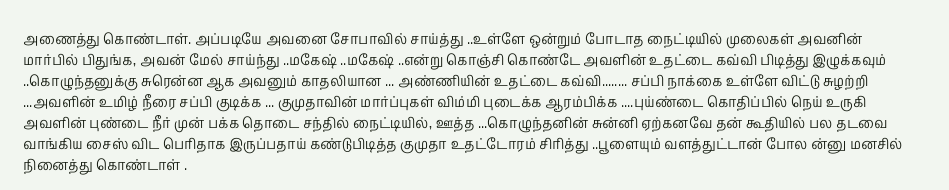அணைத்து கொண்டாள். அப்படியே அவனை சோபாவில் சாய்த்து ..உள்ளே ஒன்றும் போடாத நைட்டியில் முலைகள் அவனின் மார்பில் பிதுங்க, அவன் மேல் சாய்ந்து ..மகேஷ் ..மகேஷ் ..என்று கொஞ்சி கொண்டே அவளின் உதட்டை கவ்வி பிடித்து இழுக்கவும் ..கொழுந்தனுக்கு சுரென்ன ஆக அவனும் காதலியான ... அண்ணியின் உதட்டை கவ்வி........ சப்பி நாக்கை உள்ளே விட்டு சுழற்றி ...அவளின் உமிழ் நீரை சப்பி குடிக்க ... குமுதாவின் மார்ப்புகள் விம்மி புடைக்க ஆரம்பிக்க ....புய்ண்டை கொதிப்பில் நெய் உருகி அவளின் புண்டை நீர் முன் பக்க தொடை சந்தில் நைட்டியில், ஊத்த ...கொழுந்தனின் சுன்னி ஏற்கனவே தன் கூதியில் பல தடவை வாங்கிய சைஸ் விட பெரிதாக இருப்பதாய் கண்டுபிடித்த குமுதா உதட்டோரம் சிரித்து ..பூளையும் வளத்துட்டான் போல ன்னு மனசில் நினைத்து கொண்டாள் .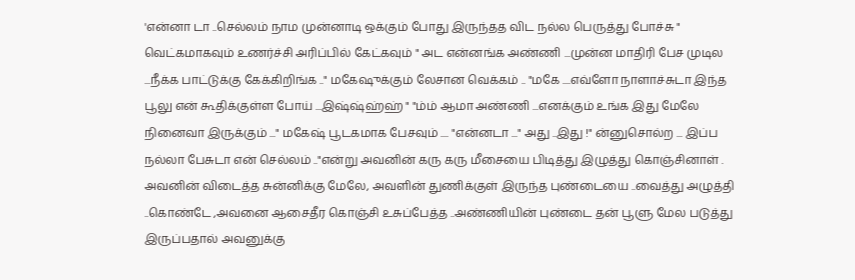'என்னா டா ..செல்லம் நாம முன்னாடி ஒக்கும் போது இருந்தத விட நல்ல பெருத்து போச்சு " வெட்கமாகவும் உணர்ச்சி அரிப்பில் கேட்கவும் " அட என்னங்க அண்ணி ...முன்ன மாதிரி பேச முடில ...நீக்க பாட்டுக்கு கேக்கிறிங்க .." மகேஷுக்கும் லேசான வெக்கம் .. "மகே ....எவ்ளோ நாளாச்சுடா இந்த பூலு என் கூதிக்குள்ள போய் ...இஷ்ஷ்ஹ்ஹ் " "ம்ம் ஆமா அண்ணி ...எனக்கும் உங்க இது மேலே நினைவா இருக்கும் ..." மகேஷ் பூடகமாக பேசவும் .... "என்னடா ..." அது ..இது !" ன்னுசொல்ற ... இப்ப நல்லா பேசுடா என் செல்லம் .."என்று அவனின் கரு கரு மீசையை பிடித்து இழுத்து கொஞ்சினாள் . அவனின் விடைத்த சுன்னிக்கு மேலே, அவளின் துணிக்குள் இருந்த புண்டையை ..வைத்து அழுத்தி ..கொண்டே ,அவனை ஆசைதீர கொஞ்சி உசுப்பேத்த ..அண்ணியின் புண்டை தன் பூளு மேல படுத்து இருப்பதால் அவனுக்கு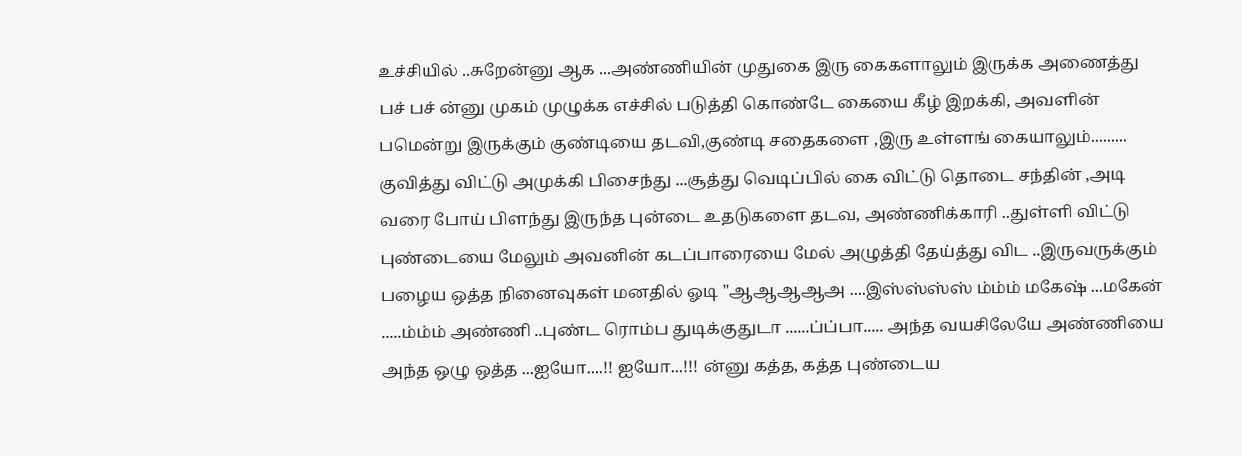உச்சியில் ..சுறேன்னு ஆக ...அண்ணியின் முதுகை இரு கைகளாலும் இருக்க அணைத்து பச் பச் ன்னு முகம் முழுக்க எச்சில் படுத்தி கொண்டே கையை கீழ் இறக்கி, அவளின் பமென்று இருக்கும் குண்டியை தடவி,குண்டி சதைகளை ,இரு உள்ளங் கையாலும்......... குவித்து விட்டு அமுக்கி பிசைந்து ...சூத்து வெடிப்பில் கை விட்டு தொடை சந்தின் ,அடி வரை போய் பிளந்து இருந்த புன்டை உதடுகளை தடவ, அண்ணிக்காரி ..துள்ளி விட்டு புண்டையை மேலும் அவனின் கடப்பாரையை மேல் அழுத்தி தேய்த்து விட ..இருவருக்கும் பழைய ஒத்த நினைவுகள் மனதில் ஓடி "ஆஆஆஆஅ ....இஸ்ஸ்ஸ்ஸ் ம்ம்ம் மகேஷ் ...மகேன் .....ம்ம்ம் அண்ணி ..புண்ட ரொம்ப துடிக்குதுடா ......ப்ப்பா..... அந்த வயசிலேயே அண்ணியை அந்த ஒழு ஒத்த ...ஐயோ....!! ஐயோ...!!! ன்னு கத்த, கத்த புண்டைய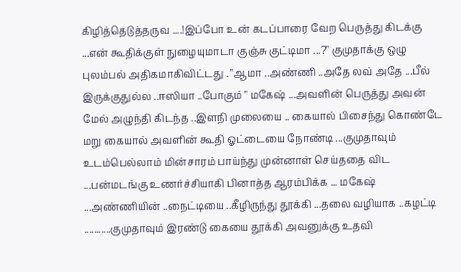கிழித்தெடுத்தருவ ....!இப்போ உன் கடப்பாரை வேற பெருத்து கிடக்கு ...என் கூதிக்குள் நுழையுமாடா குஞ்சு குட்டிமா ...?" குமுதாக்கு ஒழு புலம்பல் அதிகமாகிவிட்டது . "ஆமா ..அண்ணி ..அதே லவ் அதே ...பீல் இருக்குதுல்ல ..ஈஸியா ..போகும் " மகேஷ் ...அவளின் பெருத்து அவன் மேல் அழுந்தி கிடந்த ..இளநி முலையை .. கையால் பிசைந்து கொண்டே மறு கையால் அவளின் கூதி ஓட்டையை நோண்டி ...குமுதாவும் உடம்பெல்லாம் மின்சாரம் பாய்ந்து முன்னாள் செய்ததை விட ...பன்மடங்கு உணர்ச்சியாகி பினாத்த ஆரம்பிக்க ... மகேஷ் ...அண்ணியின் ..நைட்டியை ..கீழிருந்து தூக்கி ...தலை வழியாக ..கழட்டி ...........குமுதாவும் இரண்டு கையை தூக்கி அவனுக்கு உதவி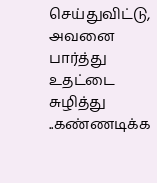செய்துவிட்டு, அவனை பார்த்து உதட்டை சுழித்து ..கண்ணடிக்க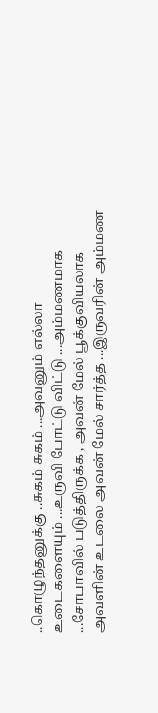..கொழுந்தனுக்கு ..சுகம் சுகம் ...அவனும் எல்லா உடைகளையும் ...உருவி போட்டு விட்டு ...அம்மணமாக ...சோபாவில் படுத்திருக்க , அவன் மேல் பூக்குவியலாக அவளின் உடலை அவன் மேல் சார்த்த ...இருவரின் அம்மண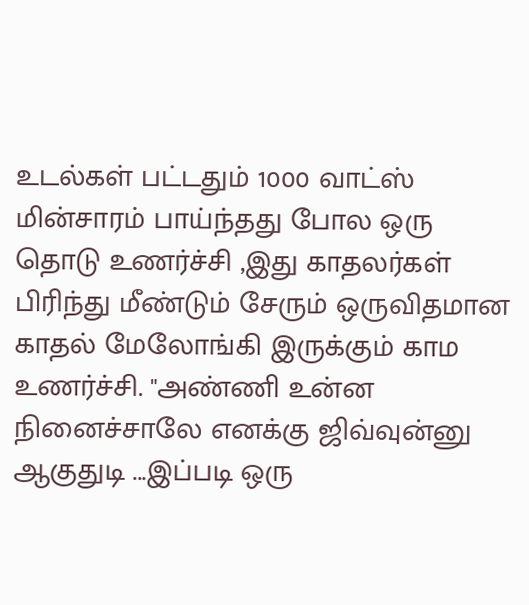உடல்கள் பட்டதும் 1000 வாட்ஸ் மின்சாரம் பாய்ந்தது போல ஒரு தொடு உணர்ச்சி ,இது காதலர்கள் பிரிந்து மீண்டும் சேரும் ஒருவிதமான காதல் மேலோங்கி இருக்கும் காம உணர்ச்சி. "அண்ணி உன்ன நினைச்சாலே எனக்கு ஜிவ்வுன்னு ஆகுதுடி ...இப்படி ஒரு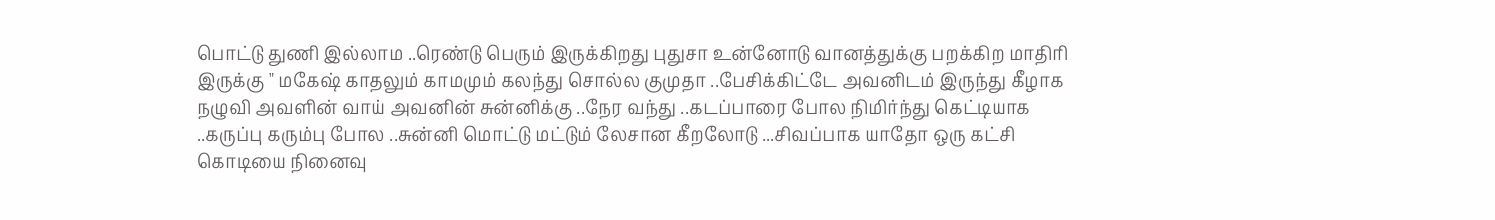பொட்டு துணி இல்லாம ..ரெண்டு பெரும் இருக்கிறது புதுசா உன்னோடு வானத்துக்கு பறக்கிற மாதிரி இருக்கு " மகேஷ் காதலும் காமமும் கலந்து சொல்ல குமுதா ..பேசிக்கிட்டே அவனிடம் இருந்து கீழாக நழுவி அவளின் வாய் அவனின் சுன்னிக்கு ..நேர வந்து ..கடப்பாரை போல நிமிர்ந்து கெட்டியாக ..கருப்பு கரும்பு போல ..சுன்னி மொட்டு மட்டும் லேசான கீறலோடு ...சிவப்பாக யாதோ ஒரு கட்சி கொடியை நினைவு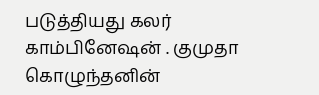படுத்தியது கலர் காம்பினேஷன் . குமுதா கொழுந்தனின்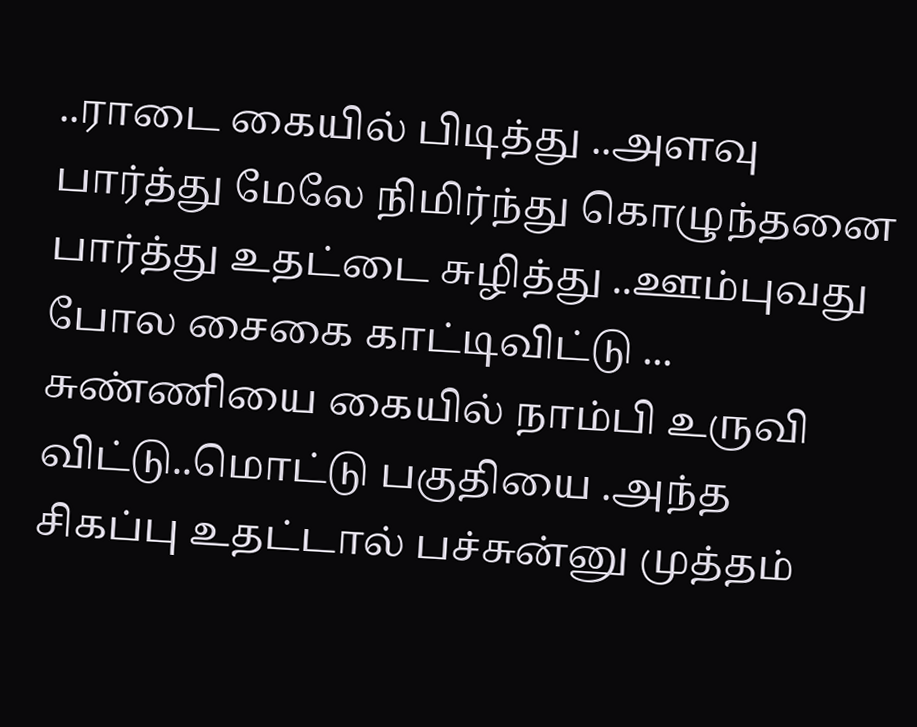..ராடை கையில் பிடித்து ..அளவு பார்த்து மேலே நிமிர்ந்து கொழுந்தனை பார்த்து உதட்டை சுழித்து ..ஊம்புவது போல சைகை காட்டிவிட்டு ... சுண்ணியை கையில் நாம்பி உருவி விட்டு..மொட்டு பகுதியை .அந்த சிகப்பு உதட்டால் பச்சுன்னு முத்தம்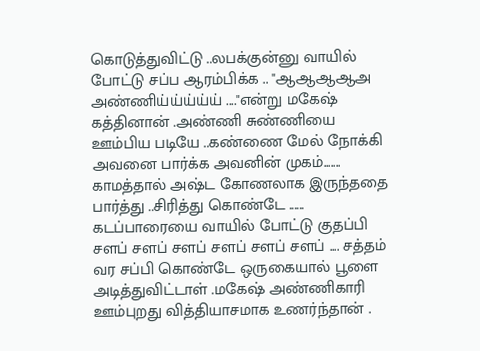கொடுத்துவிட்டு ..லபக்குன்னு வாயில் போட்டு சப்ப ஆரம்பிக்க .. "ஆஆஆஆஅ அண்ணிய்ய்ய்ய்ய் ...."என்று மகேஷ் கத்தினான் .அண்ணி சுண்ணியை ஊம்பிய படியே ..கண்ணை மேல் நோக்கி அவனை பார்க்க அவனின் முகம்....... காமத்தால் அஷ்ட கோணலாக இருந்ததை பார்த்து ..சிரித்து கொண்டே ...... கடப்பாரையை வாயில் போட்டு குதப்பி சளப் சளப் சளப் சளப் சளப் சளப் .... சத்தம் வர சப்பி கொண்டே ஒருகையால் பூளை அடித்துவிட்டாள் .மகேஷ் அண்ணிகாரி ஊம்புறது வித்தியாசமாக உணர்ந்தான் .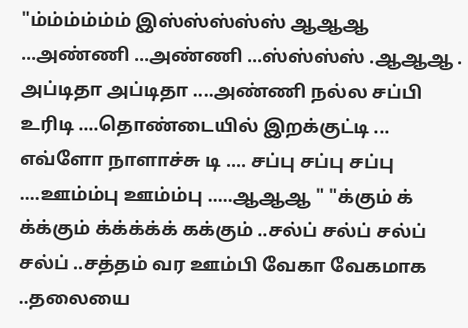"ம்ம்ம்ம்ம்ம் இஸ்ஸ்ஸ்ஸ்ஸ் ஆஆஆ ...அண்ணி ...அண்ணி ...ஸ்ஸ்ஸ்ஸ் .ஆஆஆ . அப்டிதா அப்டிதா ....அண்ணி நல்ல சப்பி உரிடி ....தொண்டையில் இறக்குட்டி ... எவ்ளோ நாளாச்சு டி .... சப்பு சப்பு சப்பு ....ஊம்ம்பு ஊம்ம்பு .....ஆஆஆ " "க்கும் க் க்க்கும் க்க்க்க்க் கக்கும் ..சல்ப் சல்ப் சல்ப் சல்ப் ..சத்தம் வர ஊம்பி வேகா வேகமாக ..தலையை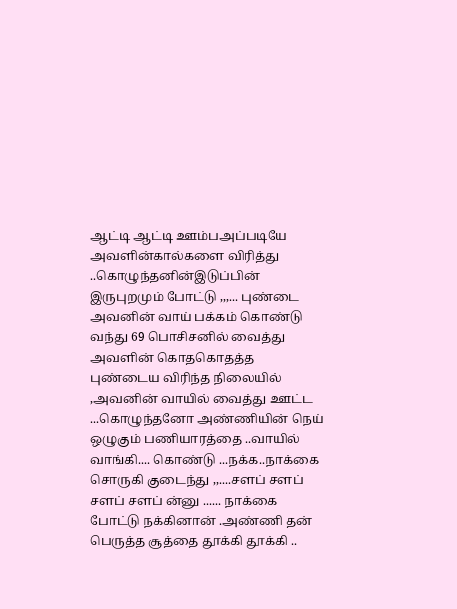ஆட்டி ஆட்டி ஊம்பஅப்படியே அவளின்கால்களை விரித்து ..கொழுந்தனின்இடுப்பின் இருபுறமும் போட்டு ,,,... புண்டை அவனின் வாய் பக்கம் கொண்டு வந்து 69 பொசிசனில் வைத்து அவளின் கொதகொதத்த புண்டைய விரிந்த நிலையில் ,அவனின் வாயில் வைத்து ஊட்ட ...கொழுந்தனோ அண்ணியின் நெய் ஒழுகும் பணியாரத்தை ..வாயில் வாங்கி.... கொண்டு ...நக்க..நாக்கை சொருகி குடைந்து ,,....சளப் சளப் சளப் சளப் ன்னு ...... நாக்கை போட்டு நக்கினான் .அண்ணி தன் பெருத்த சூத்தை தூக்கி தூக்கி ..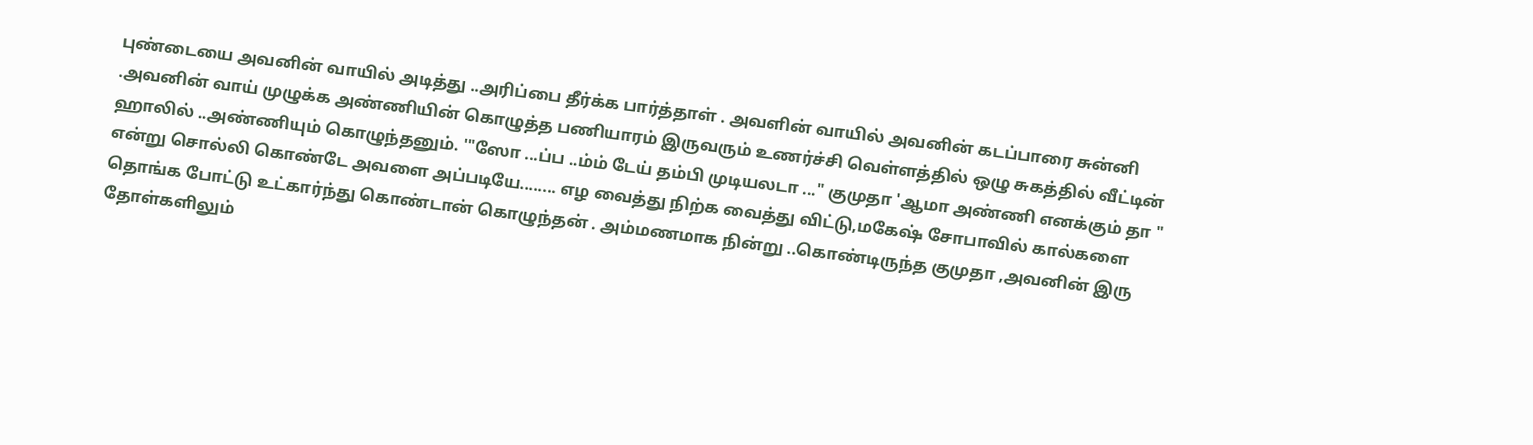புண்டையை அவனின் வாயில் அடித்து ..அரிப்பை தீர்க்க பார்த்தாள் . அவளின் வாயில் அவனின் கடப்பாரை சுன்னி .அவனின் வாய் முழுக்க அண்ணியின் கொழுத்த பணியாரம் இருவரும் உணர்ச்சி வெள்ளத்தில் ஒழு சுகத்தில் வீட்டின் ஹாலில் ..அண்ணியும் கொழுந்தனும். '"ஸோ ...ப்ப ..ம்ம் டேய் தம்பி முடியலடா ..." குமுதா 'ஆமா அண்ணி எனக்கும் தா " என்று சொல்லி கொண்டே அவளை அப்படியே........ எழ வைத்து நிற்க வைத்து விட்டு,மகேஷ் சோபாவில் கால்களை தொங்க போட்டு உட்கார்ந்து கொண்டான் கொழுந்தன் . அம்மணமாக நின்று ..கொண்டிருந்த குமுதா ,அவனின் இரு தோள்களிலும்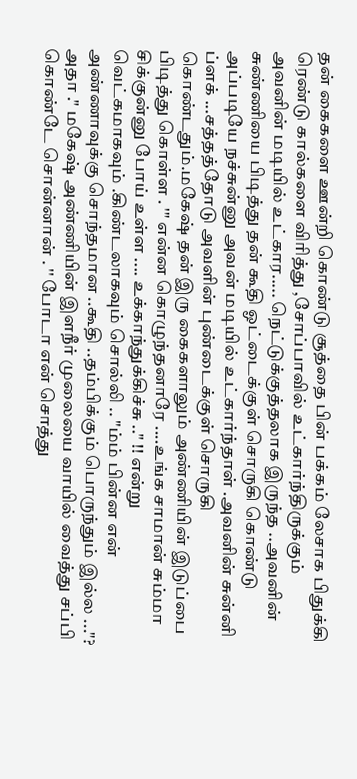தன் கைகளை ஊன்றி கொண்டு சூத்தை பின் பக்கம் லேசாக பிதுக்கி ரெண்டு கால்களை விரித்து ,சோப்பாவில் உட்கார்ந்திருக்கும் அவனின் மடியில் உட்கார..... நெட்டுக்குத்தலாக இருந்த ..அவனின் சுண்ணியை பிடித்து தன் கூதி ஓட்டைக்குள் சொருகி கொண்டு அப்படியே நச்சுன்னு அவன் மடியில் உட்கார்ந்தாள் .அவனின் சுன்னி ப்ளக் ...சத்தத்தோடு அவளின் புண்டைக்குள் சொருகி கொண்டதும்.மகேஷ் தன் இரு கைகளாலும் அண்ணியின் இடுப்பை பிடித்து கொள்ள . '" என்ன கொழுந்தனாரே ....உங்க சாமான் சும்மா சிக்குன்னு போய் உள்ள .... உக்காந்துக்கிச்சு .." !! என்று வெட்கமாகவும் .கிண்டலாகவும் சொல்லி .. "ம்ம் பின்ன என் அண்ணாவுக்கு சொந்தமான ..கூதி ..தம்பிக்கும் பொருந்தும் இல்ல ..."? அதா ." மகேஷ் அண்ணியின் இளநீர் முலையை வாயில் வைத்து சப்பி கொண்டே சொன்னான் . '' போடா என் சொத்து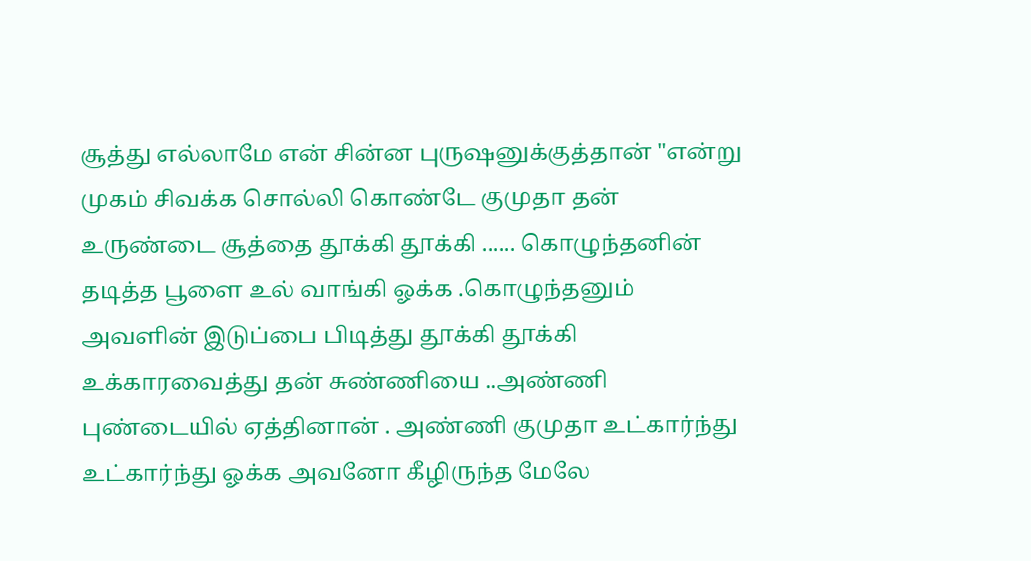சூத்து எல்லாமே என் சின்ன புருஷனுக்குத்தான் "என்று முகம் சிவக்க சொல்லி கொண்டே குமுதா தன் உருண்டை சூத்தை தூக்கி தூக்கி ...... கொழுந்தனின் தடித்த பூளை உல் வாங்கி ஓக்க .கொழுந்தனும் அவளின் இடுப்பை பிடித்து தூக்கி தூக்கி உக்காரவைத்து தன் சுண்ணியை ..அண்ணி புண்டையில் ஏத்தினான் . அண்ணி குமுதா உட்கார்ந்து உட்கார்ந்து ஓக்க அவனோ கீழிருந்த மேலே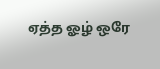ஏத்த ஓழ் ஒரே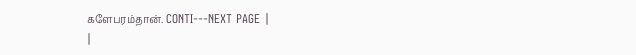களேபரம்தான். CONTI---NEXT PAGE |
|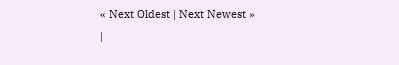« Next Oldest | Next Newest »
|